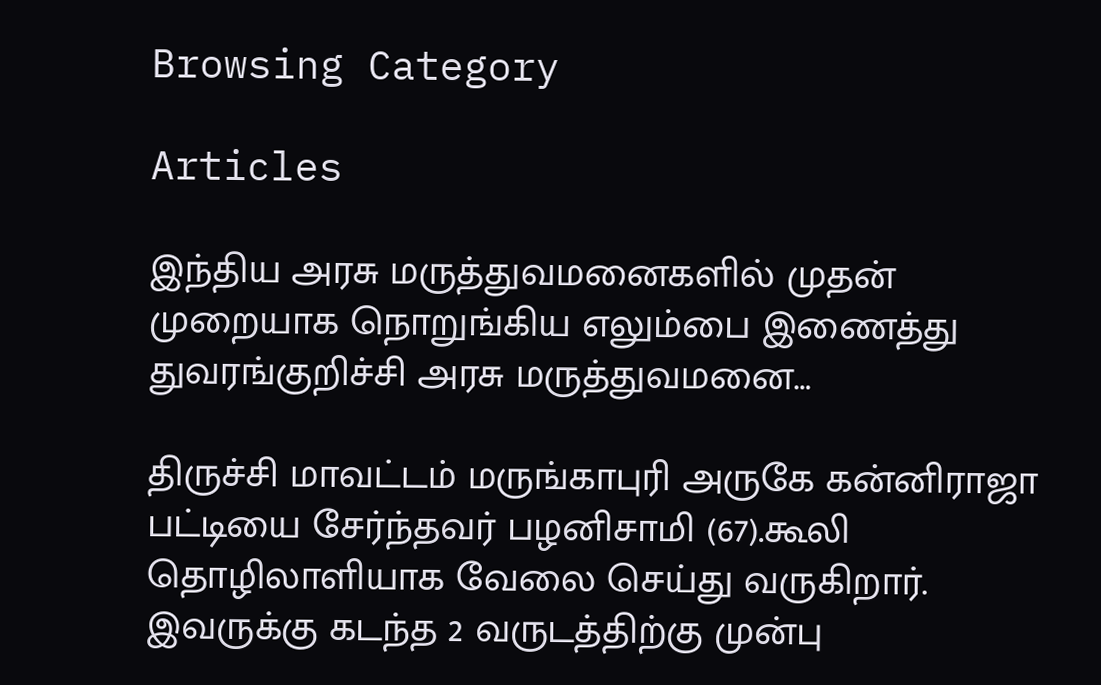Browsing Category

Articles

இந்திய அரசு மருத்துவமனைகளில் முதன் முறையாக நொறுங்கிய எலும்பை இணைத்து துவரங்குறிச்சி அரசு மருத்துவமனை…

திருச்சி மாவட்டம் மருங்காபுரி அருகே கன்னிராஜா பட்டியை சேர்ந்தவர் பழனிசாமி (67).கூலி தொழிலாளியாக வேலை செய்து வருகிறார். இவருக்கு கடந்த 2 வருடத்திற்கு முன்பு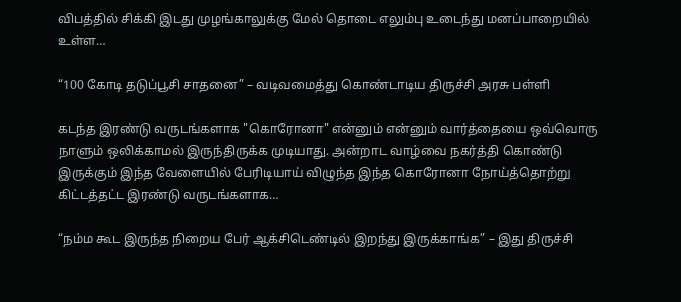விபத்தில் சிக்கி இடது முழங்காலுக்கு மேல் தொடை எலும்பு உடைந்து மனப்பாறையில் உள்ள…

“100 கோடி தடுப்பூசி சாதனை” – வடிவமைத்து கொண்டாடிய திருச்சி அரசு பள்ளி

கடந்த இரண்டு வருடங்களாக "கொரோனா" என்னும் என்னும் வார்த்தையை ஒவ்வொரு நாளும் ஒலிக்காமல் இருந்திருக்க முடியாது. அன்றாட வாழ்வை நகர்த்தி கொண்டு இருக்கும் இந்த வேளையில் பேரிடியாய் விழுந்த இந்த கொரோனா நோய்த்தொற்று கிட்டத்தட்ட இரண்டு வருடங்களாக…

“நம்ம கூட இருந்த நிறைய பேர் ஆக்சிடெண்டில் இறந்து இருக்காங்க” – இது திருச்சி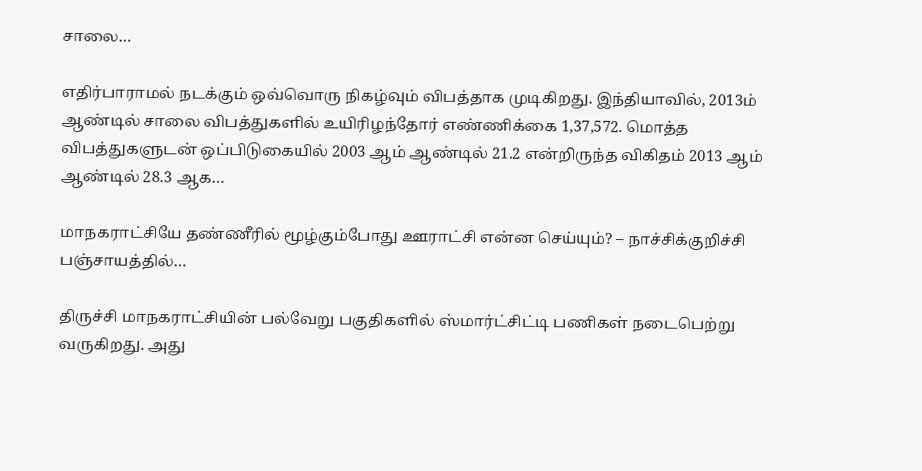சாலை…

எதிர்பாராமல் நடக்கும் ஒவ்வொரு நிகழ்வும் விபத்தாக முடிகிறது. இந்தியாவில், 2013ம் ஆண்டில் சாலை விபத்துகளில் உயிரிழந்தோர் எண்ணிக்கை 1,37,572. மொத்த விபத்துகளுடன் ஒப்பிடுகையில் 2003 ஆம் ஆண்டில் 21.2 என்றிருந்த விகிதம் 2013 ஆம் ஆண்டில் 28.3 ஆக…

மாநகராட்சியே தண்ணீரில் மூழ்கும்போது ஊராட்சி என்ன செய்யும்? – நாச்சிக்குறிச்சி பஞ்சாயத்தில்…

திருச்சி மாநகராட்சியின் பல்வேறு பகுதிகளில் ஸ்மார்ட்சிட்டி பணிகள் நடைபெற்று வருகிறது. அது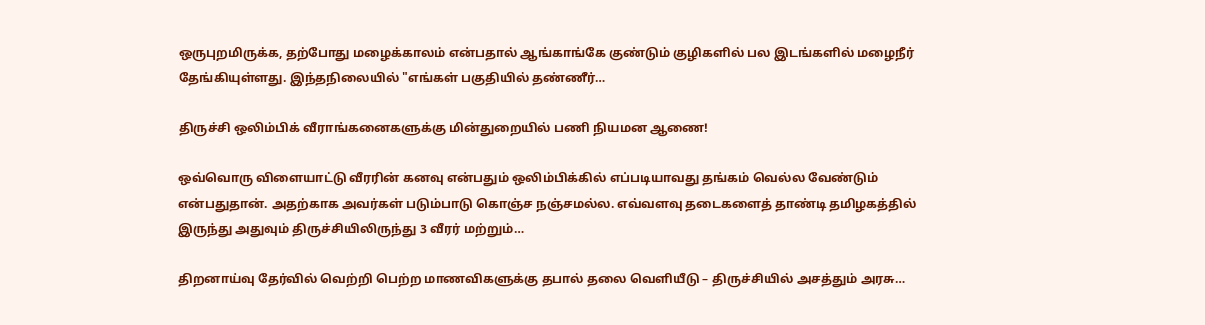ஒருபுறமிருக்க, தற்போது மழைக்காலம் என்பதால் ஆங்காங்கே குண்டும் குழிகளில் பல இடங்களில் மழைநீர் தேங்கியுள்ளது. இந்தநிலையில் "எங்கள் பகுதியில் தண்ணீர்…

திருச்சி ஒலிம்பிக் வீராங்கனைகளுக்கு மின்துறையில் பணி நியமன ஆணை!

ஒவ்வொரு விளையாட்டு வீரரின் கனவு என்பதும் ஒலிம்பிக்கில் எப்படியாவது தங்கம் வெல்ல வேண்டும் என்பதுதான். அதற்காக அவர்கள் படும்பாடு கொஞ்ச நஞ்சமல்ல. எவ்வளவு தடைகளைத் தாண்டி தமிழகத்தில் இருந்து அதுவும் திருச்சியிலிருந்து 3 வீரர் மற்றும்…

திறனாய்வு தேர்வில் வெற்றி பெற்ற மாணவிகளுக்கு தபால் தலை வெளியீடு – திருச்சியில் அசத்தும் அரசு…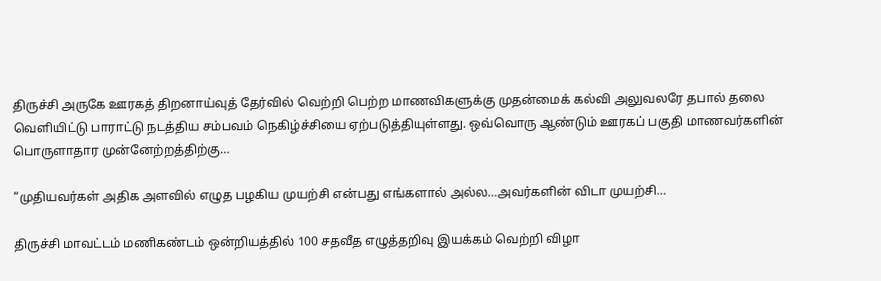திருச்சி அருகே ஊரகத் திறனாய்வுத் தேர்வில் வெற்றி பெற்ற மாணவிகளுக்கு முதன்மைக் கல்வி அலுவலரே தபால் தலை வெளியிட்டு பாராட்டு நடத்திய சம்பவம் நெகிழ்ச்சியை ஏற்படுத்தியுள்ளது. ஒவ்வொரு ஆண்டும் ஊரகப் பகுதி மாணவர்களின் பொருளாதார முன்னேற்றத்திற்கு…

“முதியவர்கள் அதிக அளவில் எழுத பழகிய முயற்சி என்பது எங்களால் அல்ல…அவர்களின் விடா முயற்சி…

திருச்சி மாவட்டம் மணிகண்டம் ஒன்றியத்தில் 100 சதவீத எழுத்தறிவு இயக்கம் வெற்றி விழா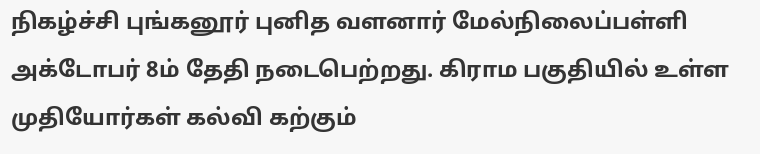நிகழ்ச்சி புங்கனூர் புனித வளனார் மேல்நிலைப்பள்ளி அக்டோபர் 8ம் தேதி நடைபெற்றது. கிராம பகுதியில் உள்ள முதியோர்கள் கல்வி கற்கும்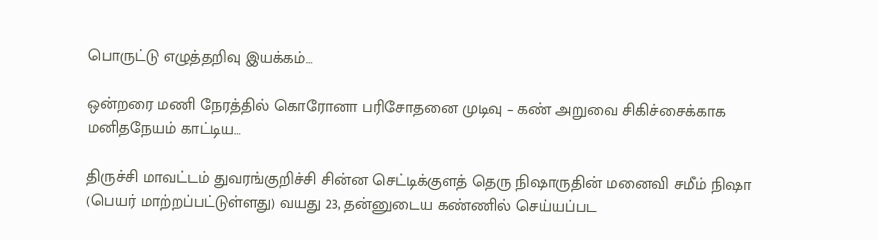பொருட்டு எழுத்தறிவு இயக்கம்…

ஒன்றரை மணி நேரத்தில் கொரோனா பரிசோதனை முடிவு – கண் அறுவை சிகிச்சைக்காக மனிதநேயம் காட்டிய…

திருச்சி மாவட்டம் துவரங்குறிச்சி சின்ன செட்டிக்குளத் தெரு நிஷாருதின் மனைவி சமீம் நிஷா (பெயர் மாற்றப்பட்டுள்ளது) வயது 23, தன்னுடைய கண்ணில் செய்யப்பட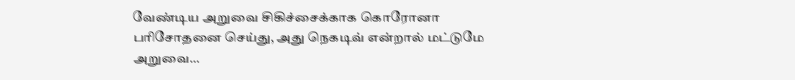வேண்டிய அறுவை சிகிச்சைக்காக கொரோனா பரிசோதனை செய்து, அது நெகடிவ் என்றால் மட்டுமே அறுவை…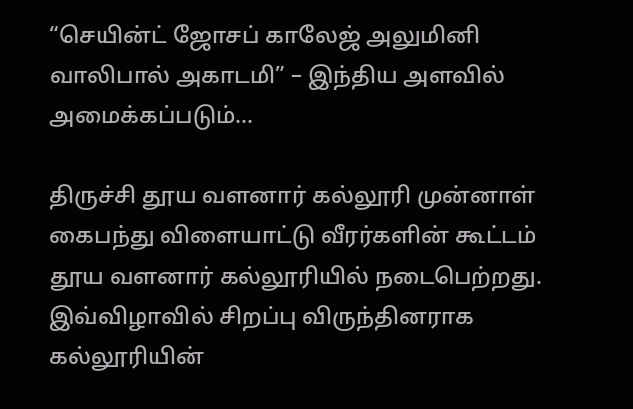“செயின்ட் ஜோசப் காலேஜ் அலுமினி வாலிபால் அகாடமி” – இந்திய அளவில் அமைக்கப்படும்…

திருச்சி தூய வளனார் கல்லூரி முன்னாள் கைபந்து விளையாட்டு வீரர்களின் கூட்டம் தூய வளனார் கல்லூரியில் நடைபெற்றது. இவ்விழாவில் சிறப்பு விருந்தினராக கல்லூரியின்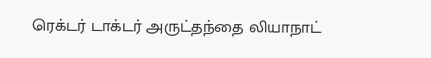ரெக்டர் டாக்டர் அருட்தந்தை லியாநாட்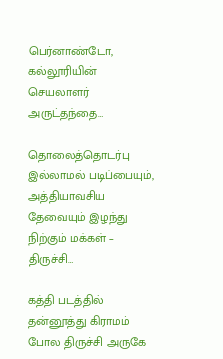பெர்னாண்டோ, கல்லூரியின் செயலாளர் அருட்தந்தை…

தொலைத்தொடர்பு இல்லாமல் படிப்பையும், அத்தியாவசிய தேவையும் இழந்து நிற்கும் மக்கள் – திருச்சி…

கத்தி படத்தில் தன்னூத்து கிராமம் போல திருச்சி அருகே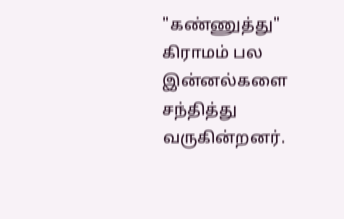"கண்ணுத்து" கிராமம் பல இன்னல்களை சந்தித்து வருகின்றனர்.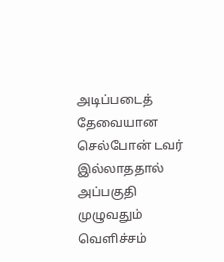அடிப்படைத் தேவையான செல்போன் டவர் இல்லாததால் அப்பகுதி முழுவதும் வெளிச்சம்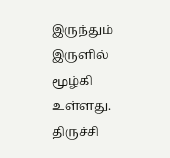இருந்தும் இருளில் மூழ்கி உள்ளது. திருச்சி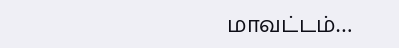மாவட்டம்…